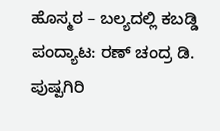ಹೊಸ್ಮಠ – ಬಲ್ಯದಲ್ಲಿ ಕಬಡ್ಡಿ ಪಂದ್ಯಾಟ: ರಣ್ ಚಂದ್ರ ಡಿ. ಪುಷ್ಪಗಿರಿ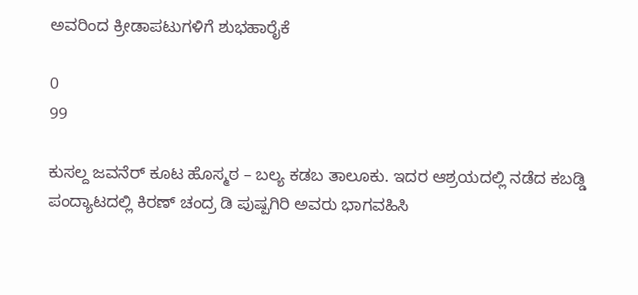ಅವರಿಂದ ಕ್ರೀಡಾಪಟುಗಳಿಗೆ ಶುಭಹಾರೈಕೆ

0
99

ಕುಸಲ್ದ ಜವನೆರ್ ಕೂಟ ಹೊಸ್ಮಠ – ಬಲ್ಯ ಕಡಬ ತಾಲೂಕು. ಇದರ ಆಶ್ರಯದಲ್ಲಿ ನಡೆದ ಕಬಡ್ಡಿ ಪಂದ್ಯಾಟದಲ್ಲಿ ಕಿರಣ್ ಚಂದ್ರ ಡಿ ಪುಷ್ಪಗಿರಿ ಅವರು ಭಾಗವಹಿಸಿ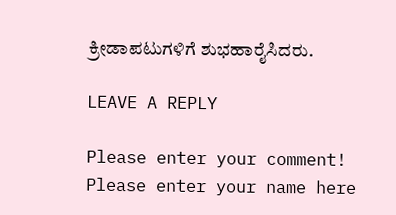ಕ್ರೀಡಾಪಟುಗಳಿಗೆ ಶುಭಹಾರೈಸಿದರು.

LEAVE A REPLY

Please enter your comment!
Please enter your name here